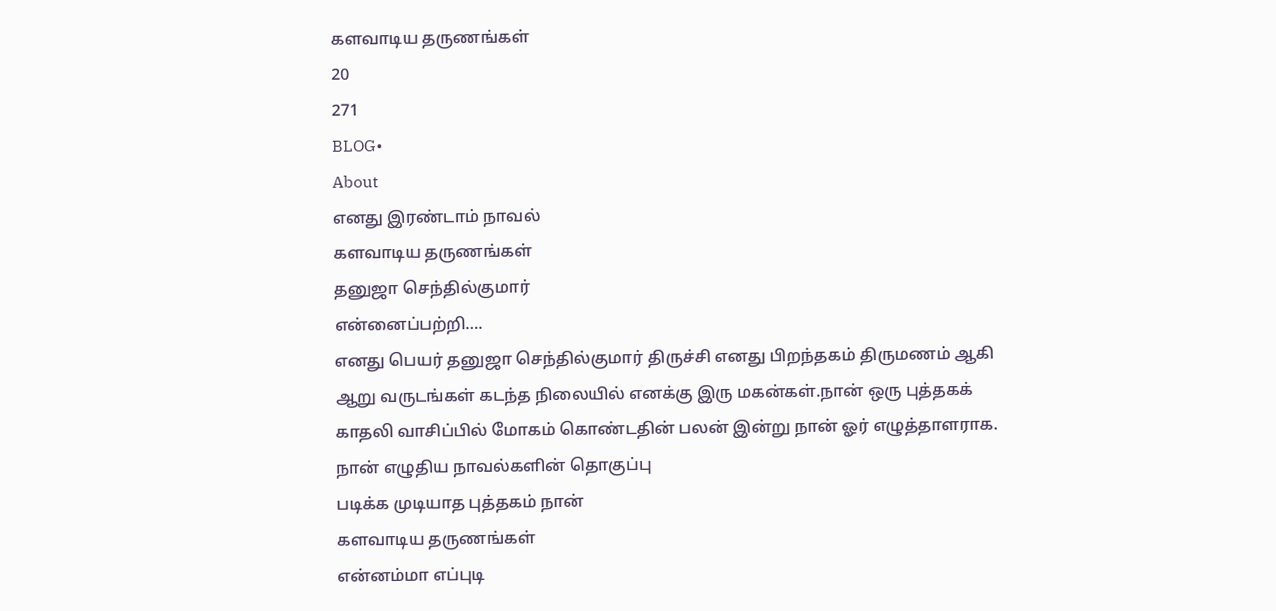களவாடிய தருணங்கள்
20
271
BLOG•
About
எனது இரண்டாம் நாவல்
களவாடிய தருணங்கள்
தனுஜா செந்தில்குமார்
என்னைப்பற்றி….
எனது பெயர் தனுஜா செந்தில்குமார் திருச்சி எனது பிறந்தகம் திருமணம் ஆகி ஆறு வருடங்கள் கடந்த நிலையில் எனக்கு இரு மகன்கள்.நான் ஒரு புத்தகக் காதலி வாசிப்பில் மோகம் கொண்டதின் பலன் இன்று நான் ஓர் எழுத்தாளராக.
நான் எழுதிய நாவல்களின் தொகுப்பு
படிக்க முடியாத புத்தகம் நான்
களவாடிய தருணங்கள்
என்னம்மா எப்புடி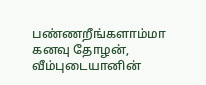பண்ணறீங்களாம்மா
கனவு தோழன்,
வீம்புடையானின்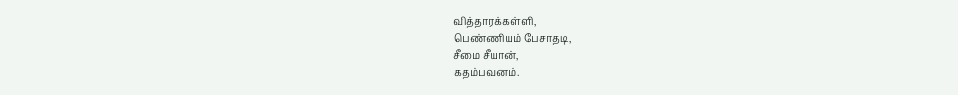வித்தாரக்கள்ளி,
பெண்ணியம் பேசாதடி,
சீமை சீயான்,
கதம்பவனம்.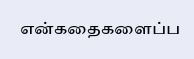என்கதைகளைப்ப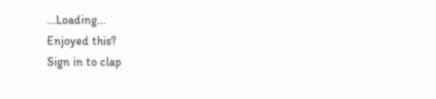...Loading...
Enjoyed this?
Sign in to clap